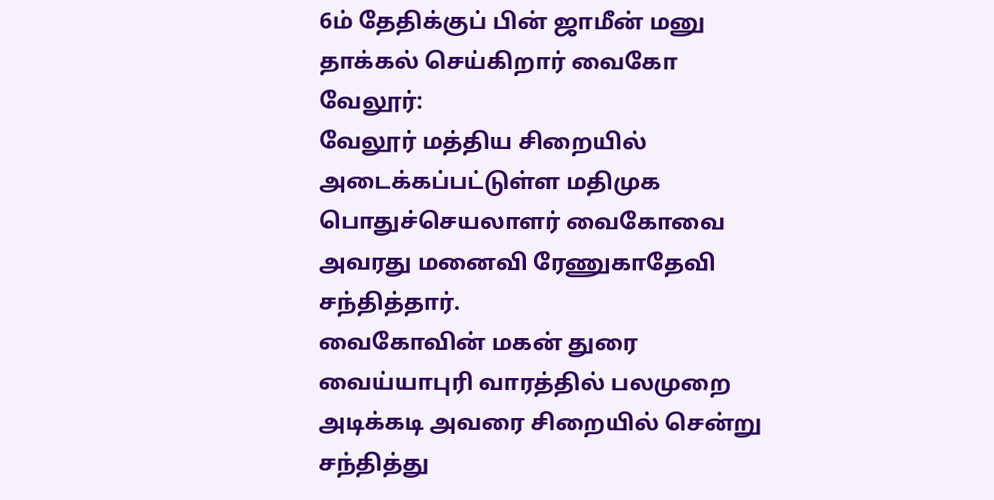6ம் தேதிக்குப் பின் ஜாமீன் மனு தாக்கல் செய்கிறார் வைகோ
வேலூர்:
வேலூர் மத்திய சிறையில் அடைக்கப்பட்டுள்ள மதிமுக பொதுச்செயலாளர் வைகோவை அவரது மனைவி ரேணுகாதேவி சந்தித்தார்.
வைகோவின் மகன் துரை வைய்யாபுரி வாரத்தில் பலமுறை அடிக்கடி அவரை சிறையில் சென்று சந்தித்து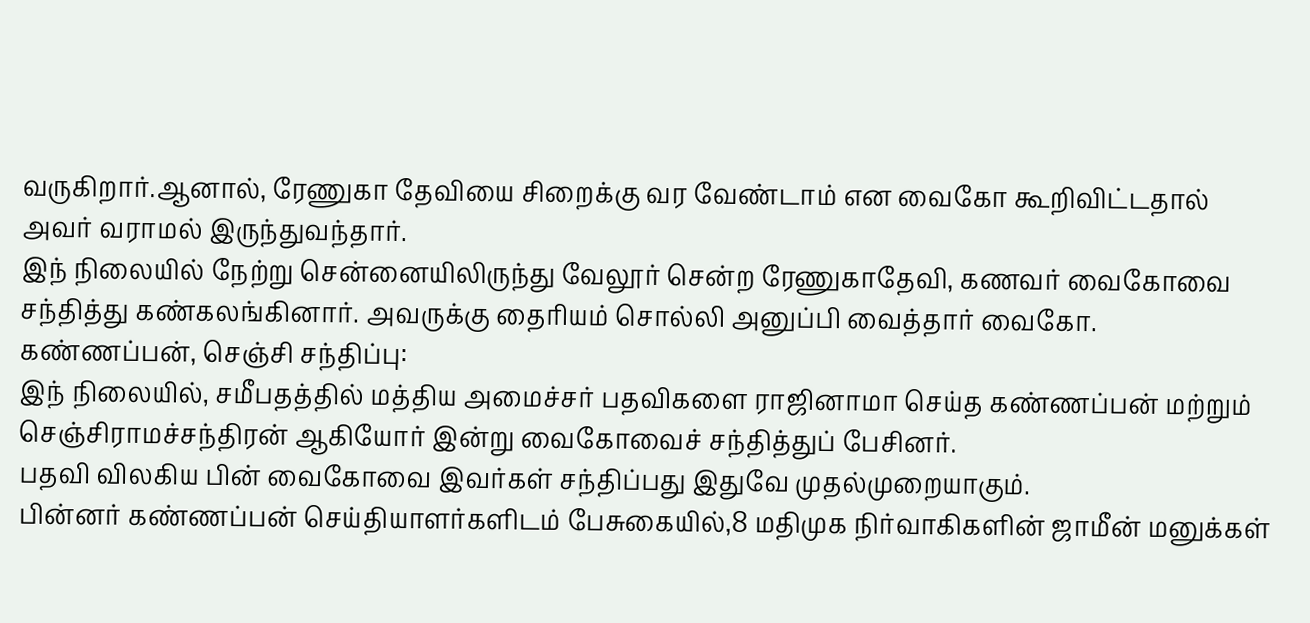வருகிறார்.ஆனால், ரேணுகா தேவியை சிறைக்கு வர வேண்டாம் என வைகோ கூறிவிட்டதால் அவர் வராமல் இருந்துவந்தார்.
இந் நிலையில் நேற்று சென்னையிலிருந்து வேலூர் சென்ற ரேணுகாதேவி, கணவர் வைகோவை சந்தித்து கண்கலங்கினார். அவருக்கு தைரியம் சொல்லி அனுப்பி வைத்தார் வைகோ.
கண்ணப்பன், செஞ்சி சந்திப்பு:
இந் நிலையில், சமீபதத்தில் மத்திய அமைச்சர் பதவிகளை ராஜினாமா செய்த கண்ணப்பன் மற்றும் செஞ்சிராமச்சந்திரன் ஆகியோர் இன்று வைகோவைச் சந்தித்துப் பேசினர்.
பதவி விலகிய பின் வைகோவை இவர்கள் சந்திப்பது இதுவே முதல்முறையாகும்.
பின்னர் கண்ணப்பன் செய்தியாளர்களிடம் பேசுகையில்,8 மதிமுக நிர்வாகிகளின் ஜாமீன் மனுக்கள்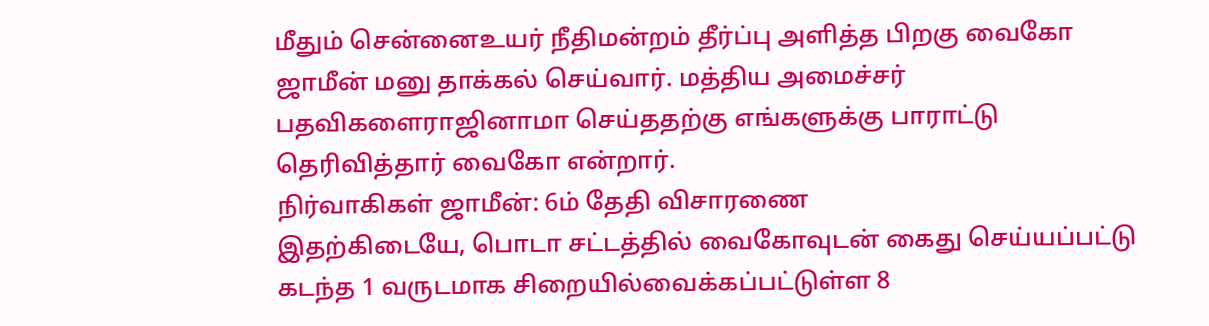மீதும் சென்னைஉயர் நீதிமன்றம் தீர்ப்பு அளித்த பிறகு வைகோ ஜாமீன் மனு தாக்கல் செய்வார். மத்திய அமைச்சர் பதவிகளைராஜினாமா செய்ததற்கு எங்களுக்கு பாராட்டு தெரிவித்தார் வைகோ என்றார்.
நிர்வாகிகள் ஜாமீன்: 6ம் தேதி விசாரணை
இதற்கிடையே, பொடா சட்டத்தில் வைகோவுடன் கைது செய்யப்பட்டு கடந்த 1 வருடமாக சிறையில்வைக்கப்பட்டுள்ள 8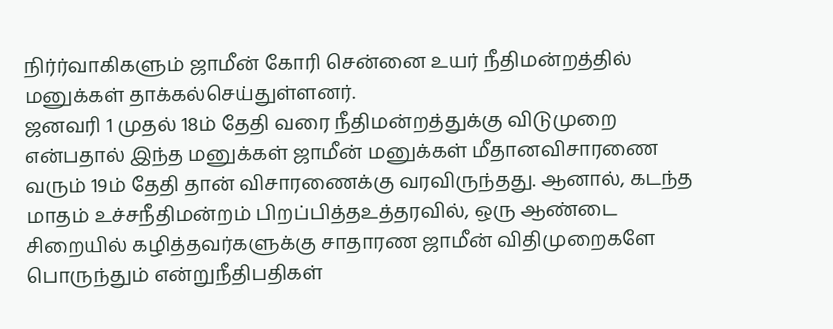நிர்ர்வாகிகளும் ஜாமீன் கோரி சென்னை உயர் நீதிமன்றத்தில் மனுக்கள் தாக்கல்செய்துள்ளனர்.
ஜனவரி 1 முதல் 18ம் தேதி வரை நீதிமன்றத்துக்கு விடுமுறை என்பதால் இந்த மனுக்கள் ஜாமீன் மனுக்கள் மீதானவிசாரணை வரும் 19ம் தேதி தான் விசாரணைக்கு வரவிருந்தது. ஆனால், கடந்த மாதம் உச்சநீதிமன்றம் பிறப்பித்தஉத்தரவில், ஒரு ஆண்டை சிறையில் கழித்தவர்களுக்கு சாதாரண ஜாமீன் விதிமுறைகளே பொருந்தும் என்றுநீதிபதிகள்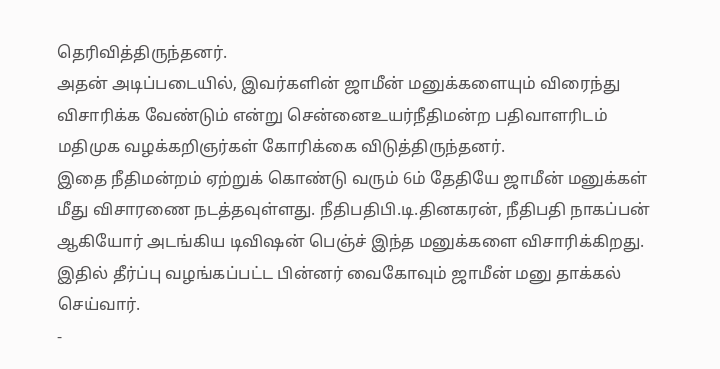தெரிவித்திருந்தனர்.
அதன் அடிப்படையில், இவர்களின் ஜாமீன் மனுக்களையும் விரைந்து விசாரிக்க வேண்டும் என்று சென்னைஉயர்நீதிமன்ற பதிவாளரிடம் மதிமுக வழக்கறிஞர்கள் கோரிக்கை விடுத்திருந்தனர்.
இதை நீதிமன்றம் ஏற்றுக் கொண்டு வரும் 6ம் தேதியே ஜாமீன் மனுக்கள் மீது விசாரணை நடத்தவுள்ளது. நீதிபதிபி.டி.தினகரன், நீதிபதி நாகப்பன் ஆகியோர் அடங்கிய டிவிஷன் பெஞ்ச் இந்த மனுக்களை விசாரிக்கிறது.
இதில் தீர்ப்பு வழங்கப்பட்ட பின்னர் வைகோவும் ஜாமீன் மனு தாக்கல் செய்வார்.
-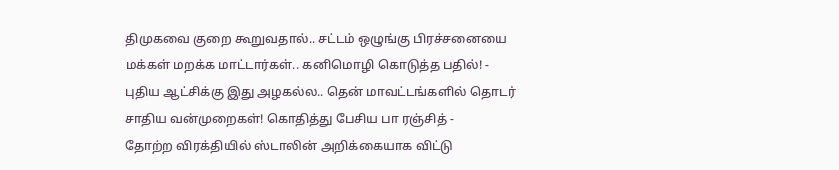திமுகவை குறை கூறுவதால்.. சட்டம் ஒழுங்கு பிரச்சனையை மக்கள் மறக்க மாட்டார்கள்.. கனிமொழி கொடுத்த பதில்! -
புதிய ஆட்சிக்கு இது அழகல்ல.. தென் மாவட்டங்களில் தொடர் சாதிய வன்முறைகள்! கொதித்து பேசிய பா ரஞ்சித் -
தோற்ற விரக்தியில் ஸ்டாலின் அறிக்கையாக விட்டு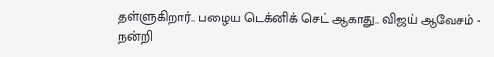தள்ளுகிறார்.. பழைய டெக்னிக் செட் ஆகாது.. விஜய் ஆவேசம் -
நன்றி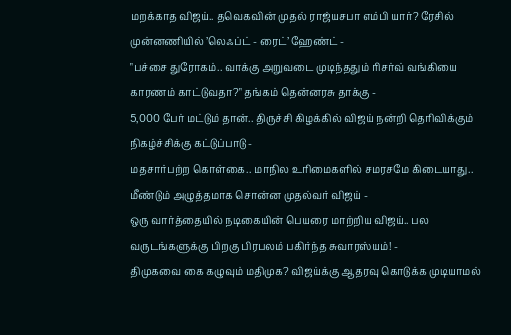மறக்காத விஜய்.. தவெகவின் முதல் ராஜ்யசபா எம்பி யார்? ரேசில் முன்னணியில் ’லெஃப்ட் - ரைட்’ ஹேண்ட் -
"பச்சை துரோகம்.. வாக்கு அறுவடை முடிந்ததும் ரிசர்வ் வங்கியை காரணம் காட்டுவதா?" தங்கம் தென்னரசு தாக்கு -
5,000 பேர் மட்டும் தான்.. திருச்சி கிழக்கில் விஜய் நன்றி தெரிவிக்கும் நிகழ்ச்சிக்கு கட்டுப்பாடு -
மதசார்பற்ற கொள்கை.. மாநில உரிமைகளில் சமரசமே கிடையாது.. மீண்டும் அழுத்தமாக சொன்ன முதல்வர் விஜய் -
ஒரு வார்த்தையில் நடிகையின் பெயரை மாற்றிய விஜய்.. பல வருடங்களுக்கு பிறகு பிரபலம் பகிர்ந்த சுவாரஸ்யம்! -
திமுகவை கை கழுவும் மதிமுக? விஜய்க்கு ஆதரவு கொடுக்க முடியாமல்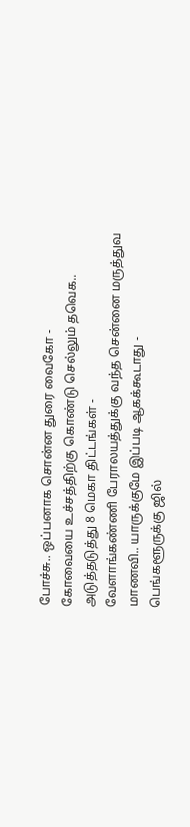போச்சு.. ஒப்பனாக சொன்ன துரை வைகோ -
கோவையை உச்சத்திற்கு கொண்டு செல்லும் தவெக.. அடுத்தடுத்து 8 மெகா திட்டங்கள் -
வேளாங்கண்ணி பேராலயத்துக்கு வந்த சென்னை மருத்துவ மாணவி.. யாருக்குமே இப்படி ஆகக்கூடாது -
பெங்களூருக்கு ஜில்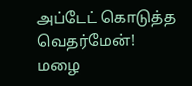அப்டேட் கொடுத்த வெதர்மேன்! மழை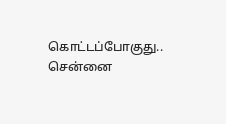கொட்டப்போகுது.. சென்னை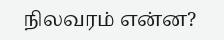நிலவரம் என்ன?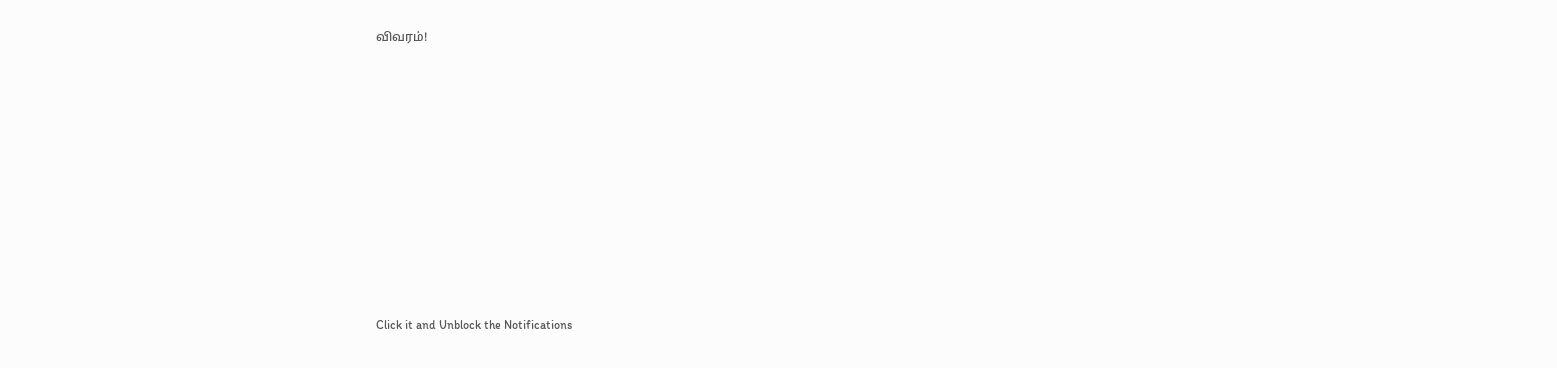விவரம்!












Click it and Unblock the Notifications